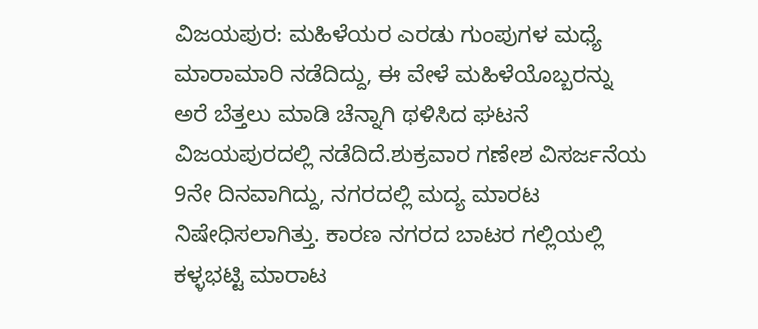ವಿಜಯಪುರ: ಮಹಿಳೆಯರ ಎರಡು ಗುಂಪುಗಳ ಮಧ್ಯೆ ಮಾರಾಮಾರಿ ನಡೆದಿದ್ದು, ಈ ವೇಳೆ ಮಹಿಳೆಯೊಬ್ಬರನ್ನು ಅರೆ ಬೆತ್ತಲು ಮಾಡಿ ಚೆನ್ನಾಗಿ ಥಳಿಸಿದ ಘಟನೆ ವಿಜಯಪುರದಲ್ಲಿ ನಡೆದಿದೆ.ಶುಕ್ರವಾರ ಗಣೇಶ ವಿಸರ್ಜನೆಯ 9ನೇ ದಿನವಾಗಿದ್ದು, ನಗರದಲ್ಲಿ ಮದ್ಯ ಮಾರಟ ನಿಷೇಧಿಸಲಾಗಿತ್ತು. ಕಾರಣ ನಗರದ ಬಾಟರ ಗಲ್ಲಿಯಲ್ಲಿ ಕಳ್ಳಭಟ್ಟಿ ಮಾರಾಟ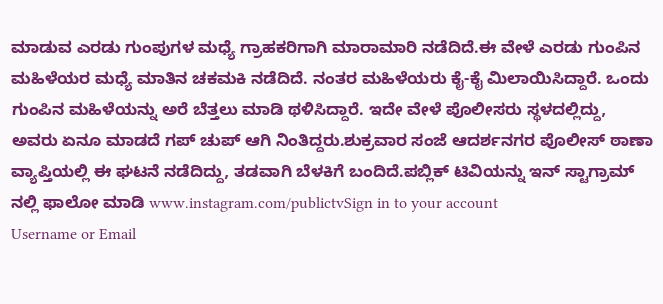ಮಾಡುವ ಎರಡು ಗುಂಪುಗಳ ಮಧ್ಯೆ ಗ್ರಾಹಕರಿಗಾಗಿ ಮಾರಾಮಾರಿ ನಡೆದಿದೆ.ಈ ವೇಳೆ ಎರಡು ಗುಂಪಿನ ಮಹಿಳೆಯರ ಮಧ್ಯೆ ಮಾತಿನ ಚಕಮಕಿ ನಡೆದಿದೆ. ನಂತರ ಮಹಿಳೆಯರು ಕೈ-ಕೈ ಮಿಲಾಯಿಸಿದ್ದಾರೆ. ಒಂದು ಗುಂಪಿನ ಮಹಿಳೆಯನ್ನು ಅರೆ ಬೆತ್ತಲು ಮಾಡಿ ಥಳಿಸಿದ್ದಾರೆ. ಇದೇ ವೇಳೆ ಪೊಲೀಸರು ಸ್ಥಳದಲ್ಲಿದ್ದು, ಅವರು ಏನೂ ಮಾಡದೆ ಗಪ್ ಚುಪ್ ಆಗಿ ನಿಂತಿದ್ದರು.ಶುಕ್ರವಾರ ಸಂಜೆ ಆದರ್ಶನಗರ ಪೊಲೀಸ್ ಠಾಣಾ ವ್ಯಾಪ್ತಿಯಲ್ಲಿ ಈ ಘಟನೆ ನಡೆದಿದ್ದು, ತಡವಾಗಿ ಬೆಳಕಿಗೆ ಬಂದಿದೆ.ಪಬ್ಲಿಕ್ ಟಿವಿಯನ್ನು ಇನ್ ಸ್ಟಾಗ್ರಾಮ್ ನಲ್ಲಿ ಫಾಲೋ ಮಾಡಿ www.instagram.com/publictvSign in to your account
Username or Email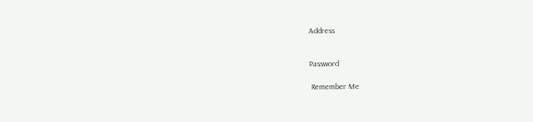Address


Password

 Remember Me